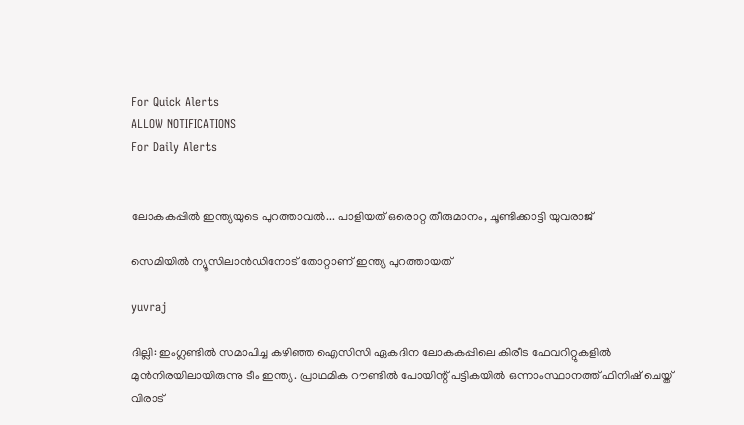For Quick Alerts
ALLOW NOTIFICATIONS
For Daily Alerts


ലോകകപ്പില്‍ ഇന്ത്യയുടെ പുറത്താവല്‍... പാളിയത് ഒരൊറ്റ തീരുമാനം, ചൂണ്ടിക്കാട്ടി യുവരാജ്

സെമിയില്‍ ന്യൂസിലാന്‍ഡിനോട് തോറ്റാണ് ഇന്ത്യ പുറത്തായത്

yuvraj

ദില്ലി: ഇംഗ്ലണ്ടില്‍ സമാപിച്ച കഴിഞ്ഞ ഐസിസി ഏകദിന ലോകകപ്പിലെ കിരീട ഫേവറിറ്റുകളില്‍ മുന്‍നിരയിലായിരുന്നു ടീം ഇന്ത്യ. പ്രാഥമിക റൗണ്ടില്‍ പോയിന്റ് പട്ടികയില്‍ ഒന്നാംസ്ഥാനത്ത് ഫിനിഷ് ചെയ്ത് വിരാട്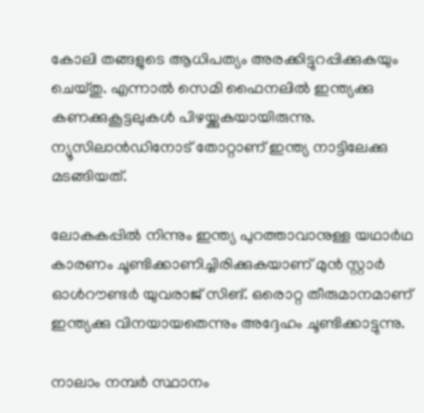കോലി തങ്ങളുടെ ആധിപത്യം അരക്കിട്ടുറപ്പിക്കുകയും ചെയ്തു. എന്നാല്‍ സെമി ഫൈനലില്‍ ഇന്ത്യക്കു കണക്കുകൂട്ടലുകള്‍ പിഴയ്ക്കുകയായിരുന്നു. ന്യൂസിലാന്‍ഡിനോട് തോറ്റാണ് ഇന്ത്യ നാട്ടിലേക്കു മടങ്ങിയത്.

ലോകകപ്പില്‍ നിന്നും ഇന്ത്യ പുറത്താവാനുള്ള യഥാര്‍ഥ കാരണം ചൂണ്ടിക്കാണിച്ചിരിക്കുകയാണ് മുന്‍ സ്റ്റാര്‍ ഓള്‍റൗണ്ടര്‍ യുവരാജ് സിങ്. ഒരൊറ്റ തീരുമാനമാണ് ഇന്ത്യക്കു വിനയായതെന്നും അദ്ദേഹം ചൂണ്ടിക്കാട്ടുന്നു.

നാലാം നമ്പര്‍ സ്ഥാനം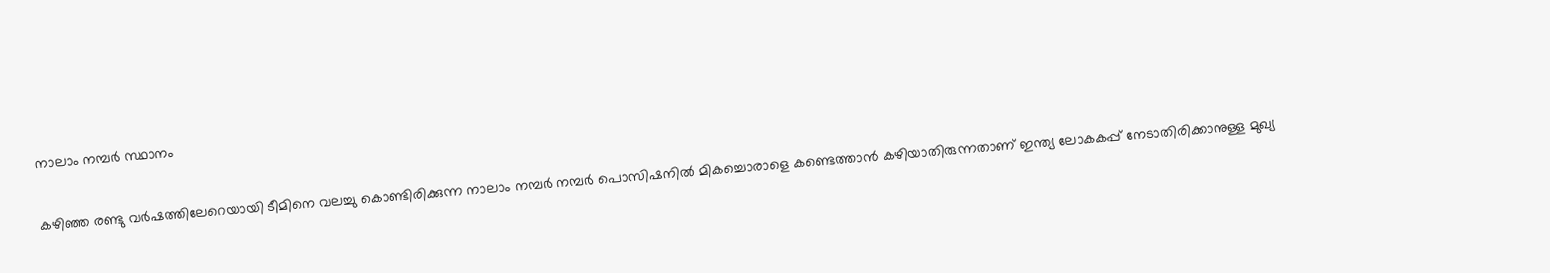നാലാം നമ്പര്‍ സ്ഥാനം

കഴിഞ്ഞ രണ്ടു വര്‍ഷത്തിലേറെയായി ടീമിനെ വലച്ചു കൊണ്ടിരിക്കുന്ന നാലാം നമ്പര്‍ നമ്പര്‍ പൊസിഷനില്‍ മികച്ചൊരാളെ കണ്ടെത്താന്‍ കഴിയാതിരുന്നതാണ് ഇന്ത്യ ലോകകപ്പ് നേടാതിരിക്കാനുള്ള മുഖ്യ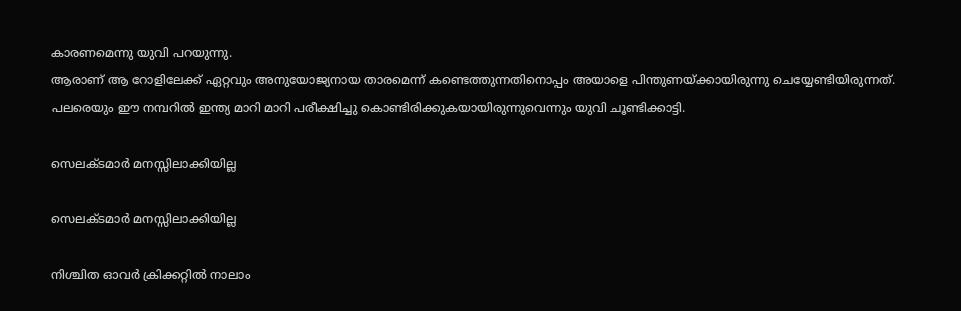കാരണമെന്നു യുവി പറയുന്നു.
ആരാണ് ആ റോളിലേക്ക് ഏറ്റവും അനുയോജ്യനായ താരമെന്ന് കണ്ടെത്തുന്നതിനൊപ്പം അയാളെ പിന്തുണയ്ക്കായിരുന്നു ചെയ്യേണ്ടിയിരുന്നത്. പലരെയും ഈ നമ്പറില്‍ ഇന്ത്യ മാറി മാറി പരീക്ഷിച്ചു കൊണ്ടിരിക്കുകയായിരുന്നുവെന്നും യുവി ചൂണ്ടിക്കാട്ടി.

സെലക്ടമാര്‍ മനസ്സിലാക്കിയില്ല

സെലക്ടമാര്‍ മനസ്സിലാക്കിയില്ല

നിശ്ചിത ഓവര്‍ ക്രിക്കറ്റില്‍ നാലാം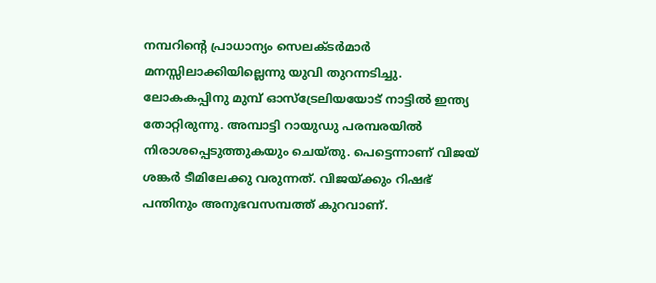നമ്പറിന്റെ പ്രാധാന്യം സെലക്ടര്‍മാര്‍ മനസ്സിലാക്കിയില്ലെന്നു യുവി തുറന്നടിച്ചു. ലോകകപ്പിനു മുമ്പ് ഓസ്‌ട്രേലിയയോട് നാട്ടില്‍ ഇന്ത്യ തോറ്റിരുന്നു. അമ്പാട്ടി റായുഡു പരമ്പരയില്‍ നിരാശപ്പെടുത്തുകയും ചെയ്തു. പെട്ടെന്നാണ് വിജയ് ശങ്കര്‍ ടീമിലേക്കു വരുന്നത്. വിജയ്ക്കും റിഷഭ് പന്തിനും അനുഭവസമ്പത്ത് കുറവാണ്.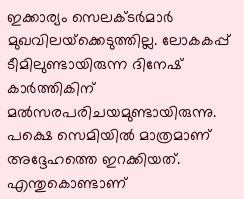ഇക്കാര്യം സെലക്ടര്‍മാര്‍ മുഖവിലയ്‌ക്കെടുത്തില്ല. ലോകകപ്പ് ടീമിലുണ്ടായിരുന്ന ദിനേഷ് കാര്‍ത്തികിന് മല്‍സരപരിചയമുണ്ടായിരുന്നു. പക്ഷെ സെമിയില്‍ മാത്രമാണ് അദ്ദേഹത്തെ ഇറക്കിയത്.
എന്തുകൊണ്ടാണ്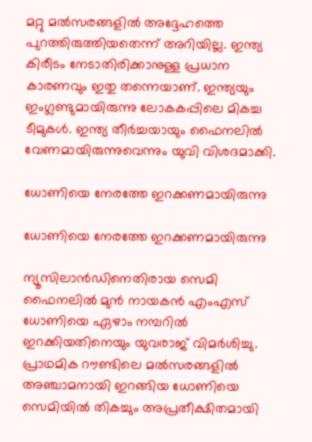മറ്റു മല്‍സരങ്ങളില്‍ അദ്ദേഹത്തെ പുറത്തിരുത്തിയതെന്ന് അറിയില്ല. ഇന്ത്യ കിരീടം നേടാതിരിക്കാനുള്ള പ്രധാന കാരണവും ഇതു തന്നെയാണ്. ഇന്ത്യയും ഇംഗ്ലണ്ടുമായിരുന്നു ലോകകപ്പിലെ മികച്ച ടീമുകള്‍. ഇന്ത്യ തീര്‍ച്ചയായും ഫൈനലില്‍ വേണമായിരുന്നുവെന്നും യുവി വിശദമാക്കി.

ധോണിയെ നേരത്തേ ഇറക്കണമായിരുന്നു

ധോണിയെ നേരത്തേ ഇറക്കണമായിരുന്നു

ന്യൂസിലാന്‍ഡിനെതിരായ സെമി ഫൈനലില്‍ മുന്‍ നായകന്‍ എംഎസ് ധോണിയെ ഏഴാം നമ്പറില്‍ ഇറക്കിയതിനെയും യുവരാജ് വിമര്‍ശിച്ചു. പ്രാഥമിക റൗണ്ടിലെ മല്‍സരങ്ങളില്‍ അഞ്ചാമനായി ഇറങ്ങിയ ധോണിയെ സെമിയില്‍ തികച്ചും അപ്രതീക്ഷിതമായി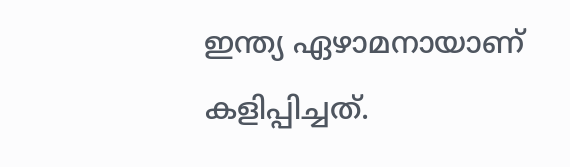ഇന്ത്യ ഏഴാമനായാണ് കളിപ്പിച്ചത്.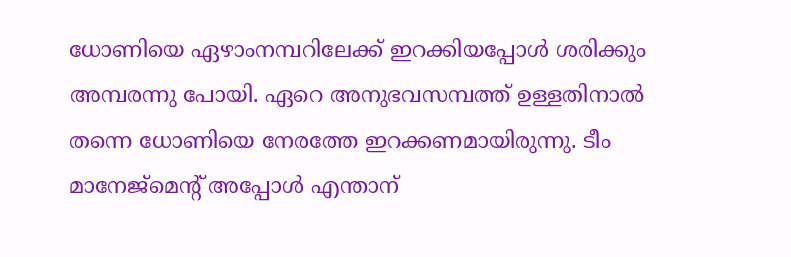ധോണിയെ ഏഴാംനമ്പറിലേക്ക് ഇറക്കിയപ്പോള്‍ ശരിക്കും അമ്പരന്നു പോയി. ഏറെ അനുഭവസമ്പത്ത് ഉള്ളതിനാല്‍ തന്നെ ധോണിയെ നേരത്തേ ഇറക്കണമായിരുന്നു. ടീം മാനേജ്‌മെന്റ് അപ്പോള്‍ എന്താന്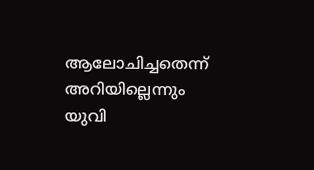ആലോചിച്ചതെന്ന് അറിയില്ലെന്നും യുവി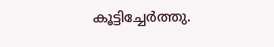കൂട്ടിച്ചേര്‍ത്തു.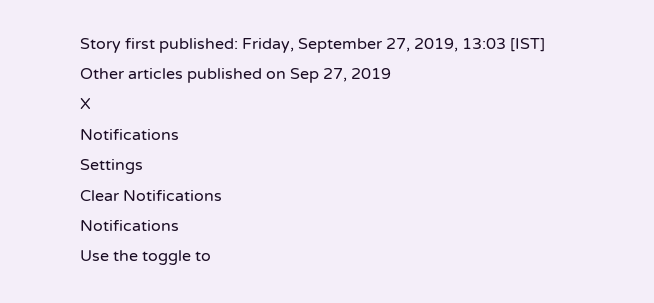Story first published: Friday, September 27, 2019, 13:03 [IST]
Other articles published on Sep 27, 2019
X
Notifications
Settings
Clear Notifications
Notifications
Use the toggle to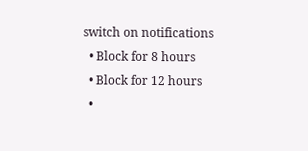switch on notifications
  • Block for 8 hours
  • Block for 12 hours
  •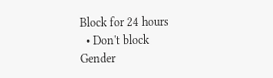Block for 24 hours
  • Don't block
Gender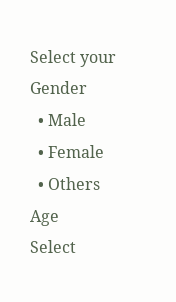Select your Gender
  • Male
  • Female
  • Others
Age
Select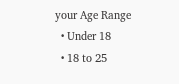your Age Range
  • Under 18
  • 18 to 25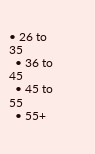• 26 to 35
  • 36 to 45
  • 45 to 55
  • 55+